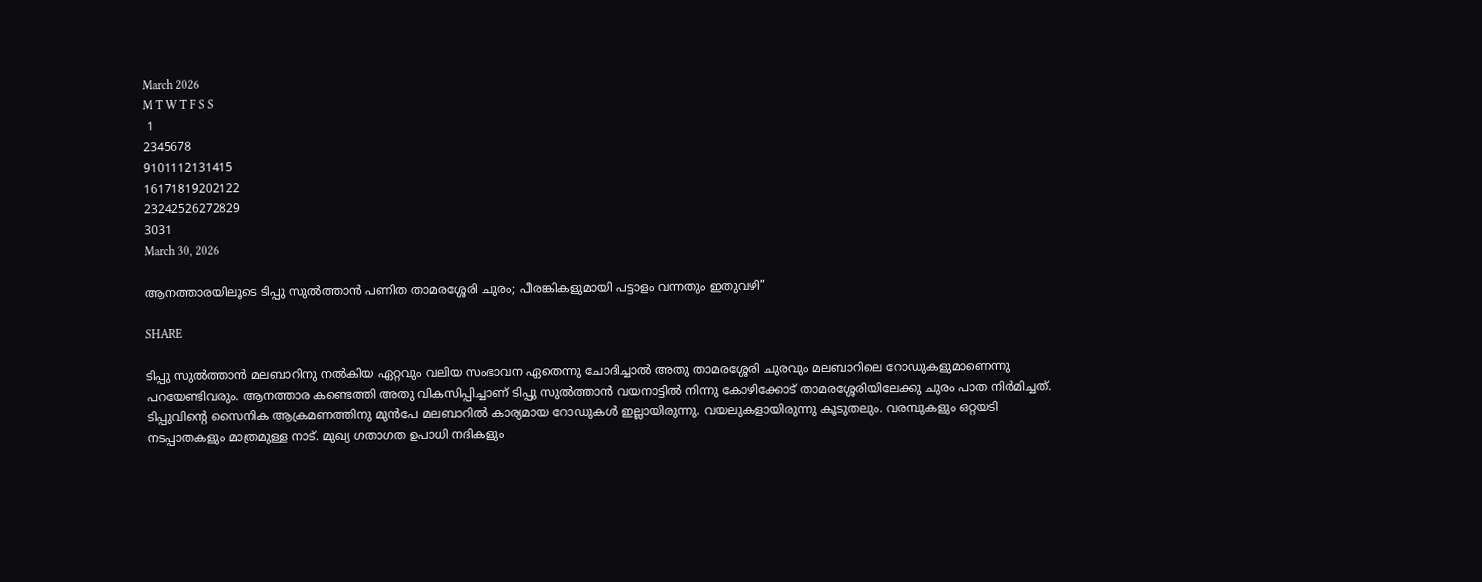March 2026
M T W T F S S
 1
2345678
9101112131415
16171819202122
23242526272829
3031
March 30, 2026

ആനത്താരയിലൂടെ ടിപ്പു സുൽത്താൻ പണിത താമരശ്ശേരി ചുരം; പീരങ്കികളുമായി പട്ടാളം വന്നതും ഇതുവഴി”

SHARE

ടിപ്പു സുൽത്താൻ മലബാറിനു നൽകിയ ഏറ്റവും വലിയ സംഭാവന ഏതെന്നു ചോദിച്ചാൽ അതു താമരശ്ശേരി ചുരവും മലബാറിലെ റോഡുകളുമാണെന്നു പറയേണ്ടിവരും. ആനത്താര കണ്ടെത്തി അതു വികസിപ്പിച്ചാണ് ടിപ്പു സുൽത്താൻ വയനാട്ടിൽ നിന്നു കോഴിക്കോട് താമരശ്ശേരിയിലേക്കു ചുരം പാത നിർമിച്ചത്. ടിപ്പുവിന്റെ സൈനിക ആക്രമണത്തിനു മുൻപേ മലബാറിൽ കാര്യമായ റോഡുകൾ ഇല്ലായിരുന്നു. വയലുകളായിരുന്നു കൂടുതലും. വരമ്പുകളും ഒറ്റയടി നടപ്പാതകളും മാത്രമുള്ള നാട്. മുഖ്യ ഗതാഗത ഉപാധി നദികളും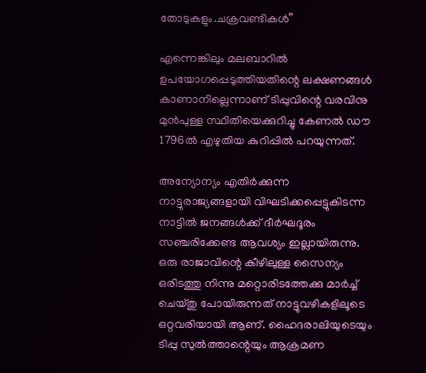തോടുകളും.ചക്രവണ്ടികൾ”

എന്നെങ്കിലും മലബാറിൽ ഉപയോഗപ്പെടുത്തിയതിന്റെ ലക്ഷണങ്ങൾ കാണാനില്ലെന്നാണ് ടിപ്പുവിന്റെ വരവിനു മുൻപുള്ള സ്ഥിതിയെക്കുറിച്ചു കേണൽ ഡൗ 1796ൽ എഴുതിയ കുറിപ്പിൽ പറയുന്നത്.

അന്യോന്യം എതിർക്കുന്ന നാട്ടുരാജ്യങ്ങളായി വിഘടിക്കപ്പെട്ടുകിടന്ന നാട്ടിൽ ജനങ്ങൾക്ക് ദീർഘദൂരം സഞ്ചരിക്കേണ്ട ആവശ്യം ഇല്ലായിരുന്നു. ഒരു രാജാവിന്റെ കീഴിലുള്ള സൈന്യം ഒരിടത്തു നിന്നു മറ്റൊരിടത്തേക്കു മാർച്ച് ചെയ്തു പോയിരുന്നത് നാട്ടുവഴികളിലൂടെ ഒറ്റവരിയായി ആണ്. ഹൈദരാലിയുടെയും ടിപ്പു സുൽത്താന്റെയും ആക്രമണ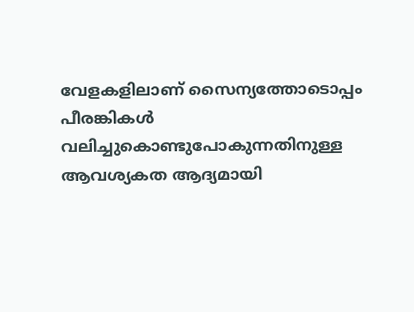വേളകളിലാണ് സൈന്യത്തോടൊപ്പം പീരങ്കികൾ വലിച്ചുകൊണ്ടുപോകുന്നതിനുള്ള ആവശ്യകത ആദ്യമായി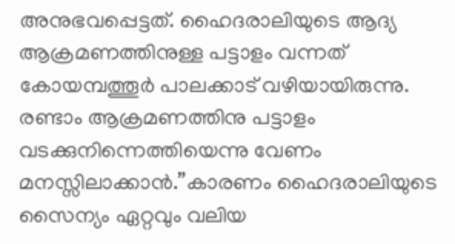അനുഭവപ്പെട്ടത്. ഹൈദരാലിയുടെ ആദ്യ ആക്രമണത്തിനുള്ള പട്ടാളം വന്നത് കോയമ്പത്തൂർ പാലക്കാട് വഴിയായിരുന്നു. രണ്ടാം ആക്രമണത്തിനു പട്ടാളം വടക്കുനിന്നെത്തിയെന്നു വേണം മനസ്സിലാക്കാൻ.”കാരണം ഹൈദരാലിയുടെ സൈന്യം ഏറ്റവും വലിയ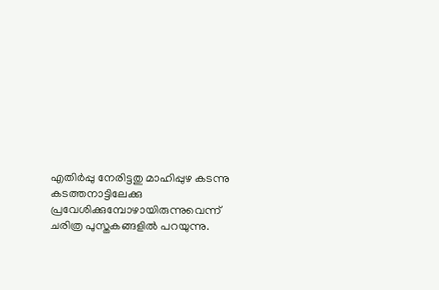എതിർപ്പു നേരിട്ടതു മാഹിപ്പുഴ കടന്നു കടത്തനാട്ടിലേക്കു പ്രവേശിക്കുമ്പോഴായിരുന്നുവെന്ന് ചരിത്ര പുസ്തകങ്ങളിൽ പറയുന്നു.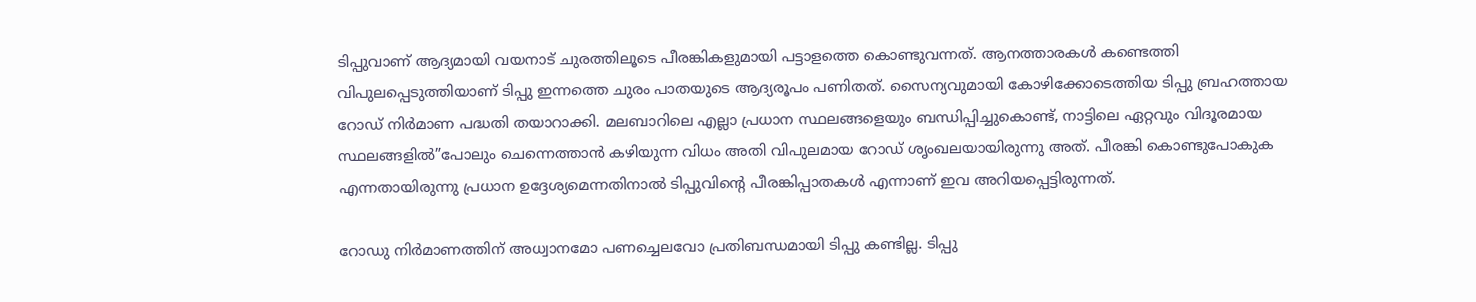ടിപ്പുവാണ് ആദ്യമായി വയനാട് ചുരത്തിലൂടെ പീരങ്കികളുമായി പട്ടാളത്തെ കൊണ്ടുവന്നത്. ആനത്താരകൾ കണ്ടെത്തി വിപുലപ്പെടുത്തിയാണ് ടിപ്പു ഇന്നത്തെ ചുരം പാതയുടെ ആദ്യരൂപം പണിതത്. സൈന്യവുമായി കോഴിക്കോടെത്തിയ ടിപ്പു ബ്രഹത്തായ റോഡ് നിർമാണ പദ്ധതി തയാറാക്കി. മലബാറിലെ എല്ലാ പ്രധാന സ്ഥലങ്ങളെയും ബന്ധിപ്പിച്ചുകൊണ്ട്, നാട്ടിലെ ഏറ്റവും വിദൂരമായ സ്ഥലങ്ങളിൽ”പോലും ചെന്നെത്താൻ കഴിയുന്ന വിധം അതി വിപുലമായ റോഡ് ശൃംഖലയായിരുന്നു അത്. പീരങ്കി കൊണ്ടുപോകുക എന്നതായിരുന്നു പ്രധാന ഉദ്ദേശ്യമെന്നതിനാൽ ടിപ്പുവിന്റെ പീരങ്കിപ്പാതകൾ എന്നാണ് ഇവ അറിയപ്പെട്ടിരുന്നത്.

റോഡു നിർമാണത്തിന് അധ്വാനമോ പണച്ചെലവോ പ്രതിബന്ധമായി ടിപ്പു കണ്ടില്ല. ടിപ്പു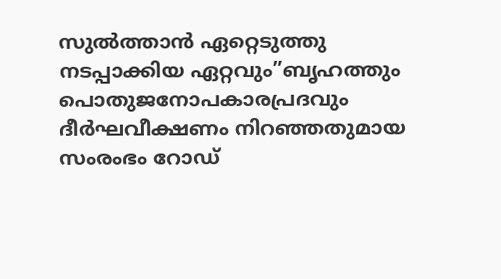സുൽത്താൻ ഏറ്റെടുത്തു നടപ്പാക്കിയ ഏറ്റവും”ബൃഹത്തും പൊതുജനോപകാരപ്രദവും ദീർഘവീക്ഷണം നിറഞ്ഞതുമായ സംരംഭം റോഡ്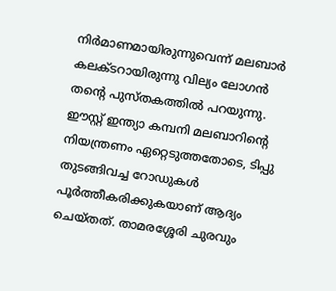നിർമാണമായിരുന്നുവെന്ന് മലബാർ കലക്ടറായിരുന്നു വില്യം ലോഗൻ തന്റെ പുസ്തകത്തിൽ പറയുന്നു. ഈസ്റ്റ് ഇന്ത്യാ കമ്പനി മലബാറിന്റെ നിയന്ത്രണം ഏറ്റെടുത്തതോടെ, ടിപ്പു തുടങ്ങിവച്ച റോഡുകൾ പൂർത്തീകരിക്കുകയാണ് ആദ്യം ചെയ്തത്. താമരശ്ശേരി ചുരവും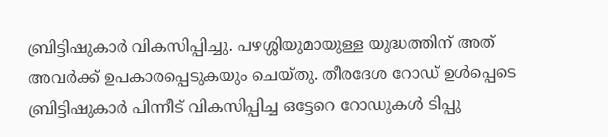ബ്രിട്ടിഷുകാർ വികസിപ്പിച്ചു. പഴശ്ശിയുമായുള്ള യുദ്ധത്തിന് അത് അവർക്ക് ഉപകാരപ്പെടുകയും ചെയ്തു. തീരദേശ റോഡ് ഉൾപ്പെടെ ബ്രിട്ടിഷുകാർ പിന്നീട് വികസിപ്പിച്ച ഒട്ടേറെ റോഡുകൾ ടിപ്പു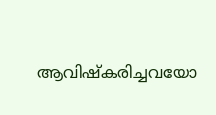ആവിഷ്കരിച്ചവയോ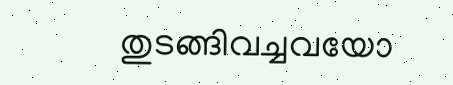തുടങ്ങിവച്ചവയോ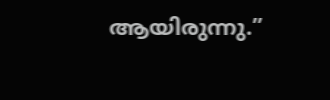ആയിരുന്നു.”